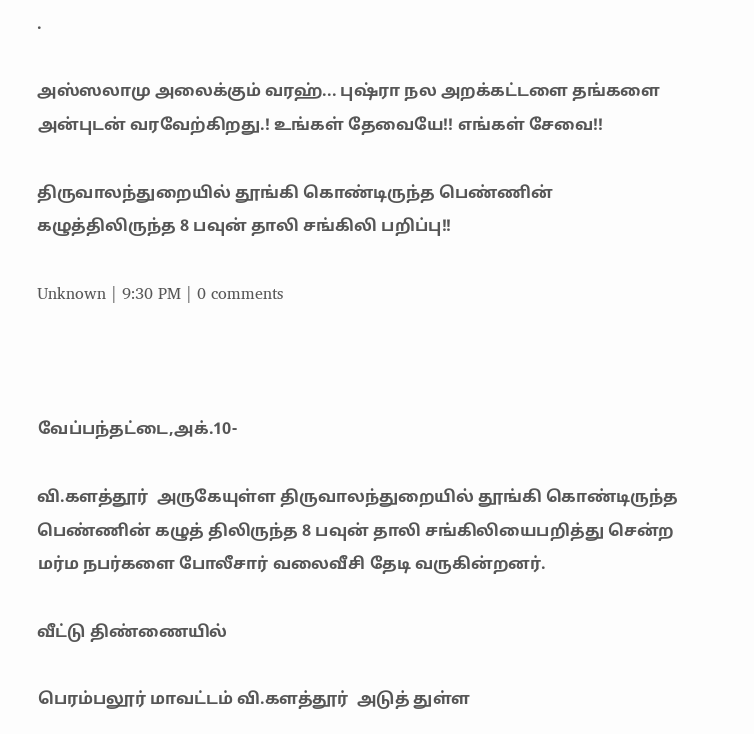.

அஸ்ஸலாமு அலைக்கும் வரஹ்... புஷ்ரா நல அறக்கட்டளை தங்களை அன்புடன் வரவேற்கிறது.! உங்கள் தேவையே!! எங்கள் சேவை!!

திருவாலந்துறையில் தூங்கி கொண்டிருந்த பெண்ணின் கழுத்திலிருந்த 8 பவுன் தாலி சங்கிலி பறிப்பு!!

Unknown | 9:30 PM | 0 comments



வேப்பந்தட்டை,அக்.10-

வி.களத்தூர்  அருகேயுள்ள திருவாலந்துறையில் தூங்கி கொண்டிருந்த பெண்ணின் கழுத் திலிருந்த 8 பவுன் தாலி சங்கிலியைபறித்து சென்ற மர்ம நபர்களை போலீசார் வலைவீசி தேடி வருகின்றனர்.

வீட்டு திண்ணையில்

பெரம்பலூர் மாவட்டம் வி.களத்தூர்  அடுத் துள்ள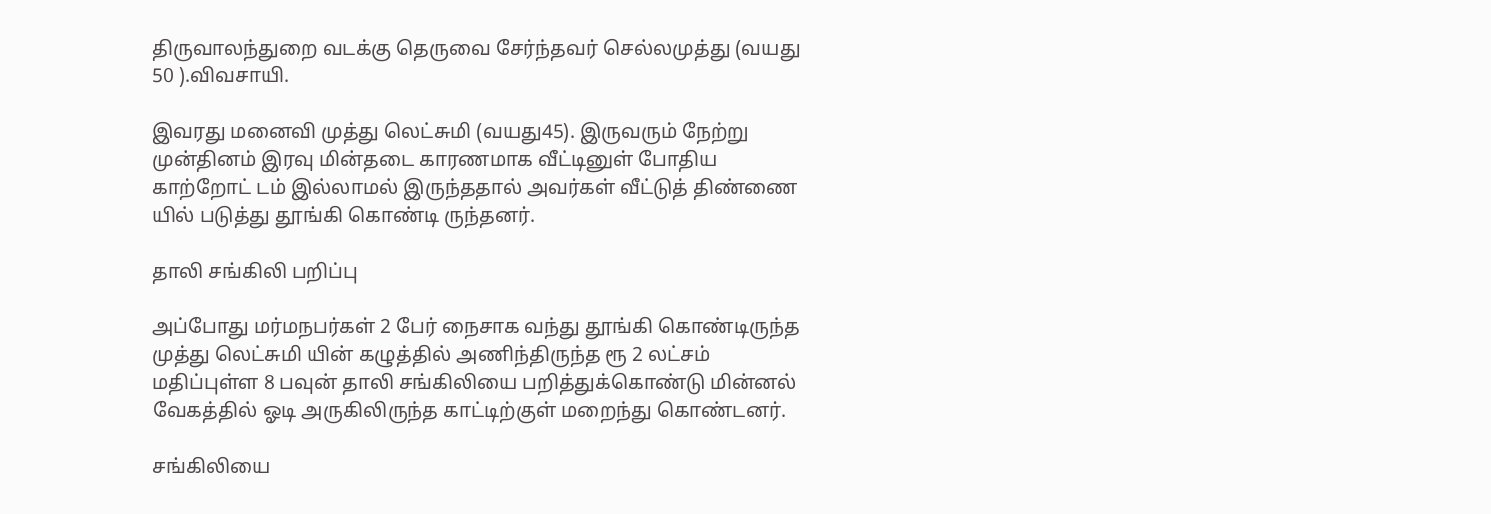திருவாலந்துறை வடக்கு தெருவை சேர்ந்தவர் செல்லமுத்து (வயது 50 ).விவசாயி.

இவரது மனைவி முத்து லெட்சுமி (வயது45). இருவரும் நேற்று முன்தினம் இரவு மின்தடை காரணமாக வீட்டினுள் போதிய காற்றோட் டம் இல்லாமல் இருந்ததால் அவர்கள் வீட்டுத் திண்ணை யில் படுத்து தூங்கி கொண்டி ருந்தனர்.

தாலி சங்கிலி பறிப்பு

அப்போது மர்மநபர்கள் 2 பேர் நைசாக வந்து தூங்கி கொண்டிருந்த முத்து லெட்சுமி யின் கழுத்தில் அணிந்திருந்த ரூ 2 லட்சம் மதிப்புள்ள 8 பவுன் தாலி சங்கிலியை பறித்துக்கொண்டு மின்னல் வேகத்தில் ஓடி அருகிலிருந்த காட்டிற்குள் மறைந்து கொண்டனர்.

சங்கிலியை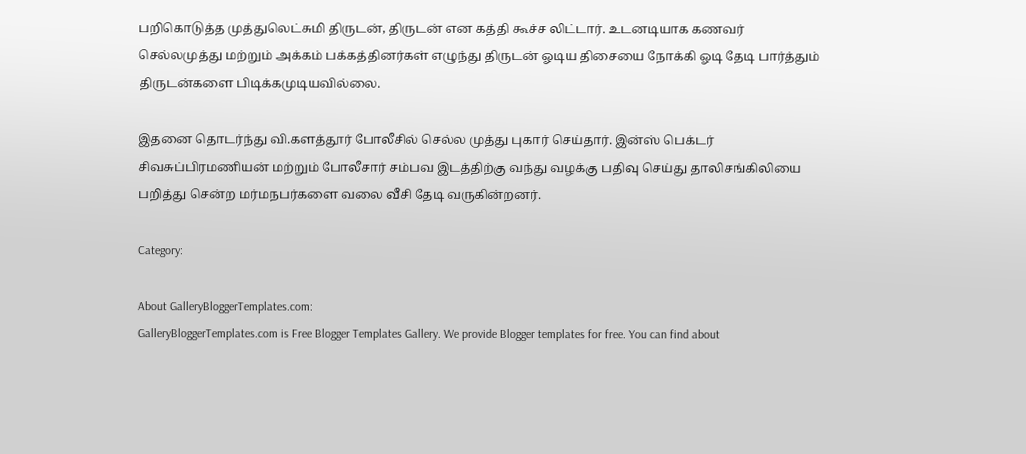பறிகொடுத்த முத்துலெட்சுமி திருடன், திருடன் என கத்தி கூச்ச லிட்டார். உடனடியாக கணவர் செல்லமுத்து மற்றும் அக்கம் பக்கத்தினர்கள் எழுந்து திருடன் ஓடிய திசையை நோக்கி ஓடி தேடி பார்த்தும் திருடன்களை பிடிக்கமுடியவில்லை.

இதனை தொடர்ந்து வி.களத்தூர் போலீசில் செல்ல முத்து புகார் செய்தார். இன்ஸ் பெக்டர் சிவசுப்பிரமணியன் மற்றும் போலீசார் சம்பவ இடத்திற்கு வந்து வழக்கு பதிவு செய்து தாலிசங்கிலியை பறித்து சென்ற மர்மநபர்களை வலை வீசி தேடி வருகின்றனர்.

Category:

About GalleryBloggerTemplates.com:
GalleryBloggerTemplates.com is Free Blogger Templates Gallery. We provide Blogger templates for free. You can find about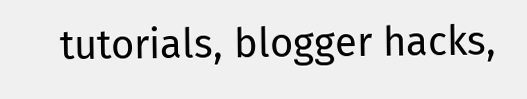tutorials, blogger hacks,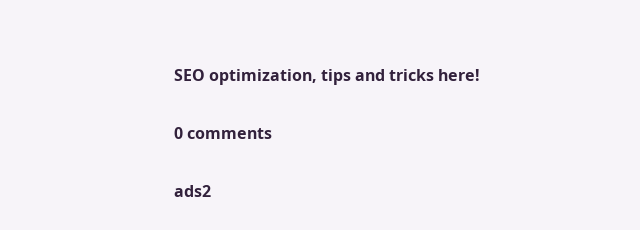SEO optimization, tips and tricks here!

0 comments

ads2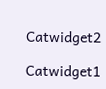Catwidget2

Catwidget1